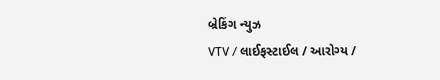બ્રેકિંગ ન્યુઝ
VTV / લાઈફસ્ટાઈલ / આરોગ્ય /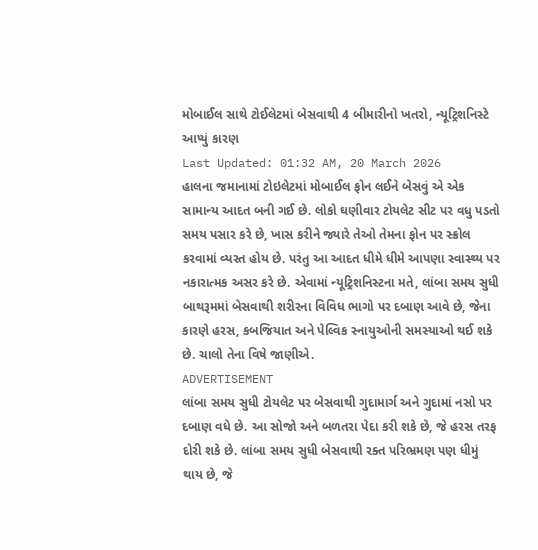મોબાઈલ સાથે ટોઈલેટમાં બેસવાથી 4 બીમારીનો ખતરો, ન્યૂટ્રિશનિસ્ટે આપ્યું કારણ
Last Updated: 01:32 AM, 20 March 2026
હાલના જમાનામાં ટોઇલેટમાં મોબાઈલ ફોન લઈને બેસવું એ એક સામાન્ય આદત બની ગઈ છે. લોકો ઘણીવાર ટોયલેટ સીટ પર વધુ પડતો સમય પસાર કરે છે, ખાસ કરીને જ્યારે તેઓ તેમના ફોન પર સ્ક્રોલ કરવામાં વ્યસ્ત હોય છે. પરંતુ આ આદત ધીમે ધીમે આપણા સ્વાસ્થ્ય પર નકારાત્મક અસર કરે છે. એવામાં ન્યૂટ્રિશનિસ્ટના મતે, લાંબા સમય સુધી બાથરૂમમાં બેસવાથી શરીરના વિવિધ ભાગો પર દબાણ આવે છે, જેના કારણે હરસ, કબજિયાત અને પેલ્વિક સ્નાયુઓની સમસ્યાઓ થઈ શકે છે. ચાલો તેના વિષે જાણીએ.
ADVERTISEMENT
લાંબા સમય સુધી ટોયલેટ પર બેસવાથી ગુદામાર્ગ અને ગુદામાં નસો પર દબાણ વધે છે. આ સોજો અને બળતરા પેદા કરી શકે છે, જે હરસ તરફ દોરી શકે છે. લાંબા સમય સુધી બેસવાથી રક્ત પરિભ્રમણ પણ ધીમું થાય છે, જે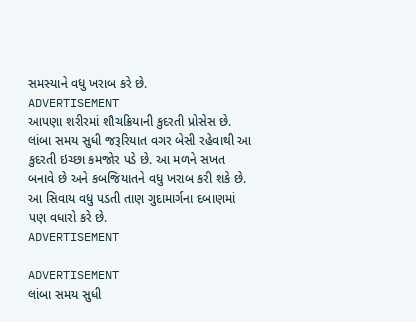સમસ્યાને વધુ ખરાબ કરે છે.
ADVERTISEMENT
આપણા શરીરમાં શૌચક્રિયાની કુદરતી પ્રોસેસ છે. લાંબા સમય સુધી જરૂરિયાત વગર બેસી રહેવાથી આ કુદરતી ઇચ્છા કમજોર પડે છે. આ મળને સખત બનાવે છે અને કબજિયાતને વધુ ખરાબ કરી શકે છે. આ સિવાય વધુ પડતી તાણ ગુદામાર્ગના દબાણમાં પણ વધારો કરે છે.
ADVERTISEMENT

ADVERTISEMENT
લાંબા સમય સુધી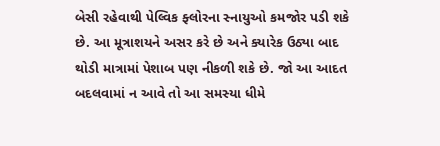બેસી રહેવાથી પેલ્વિક ફ્લોરના સ્નાયુઓ કમજોર પડી શકે છે. આ મૂત્રાશયને અસર કરે છે અને ક્યારેક ઉઠ્યા બાદ થોડી માત્રામાં પેશાબ પણ નીકળી શકે છે. જો આ આદત બદલવામાં ન આવે તો આ સમસ્યા ધીમે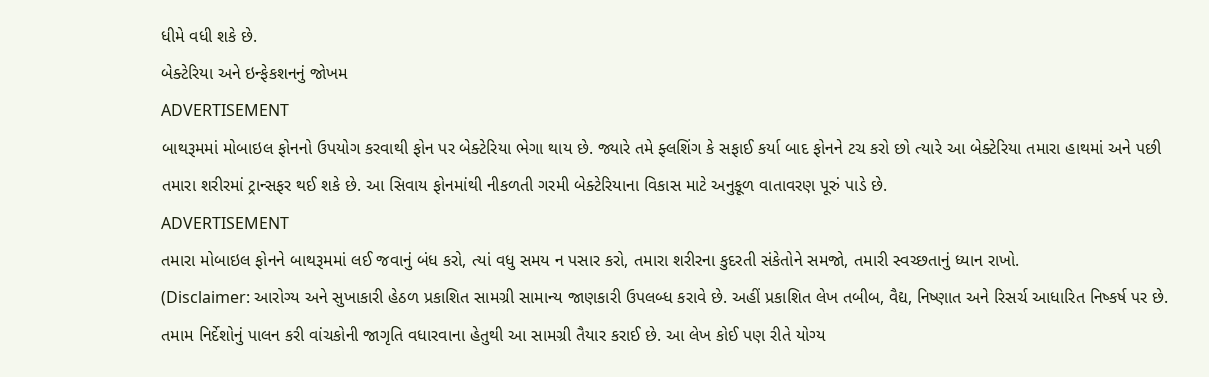ધીમે વધી શકે છે.
બેક્ટેરિયા અને ઇન્ફેકશનનું જોખમ
ADVERTISEMENT
બાથરૂમમાં મોબાઇલ ફોનનો ઉપયોગ કરવાથી ફોન પર બેક્ટેરિયા ભેગા થાય છે. જ્યારે તમે ફ્લશિંગ કે સફાઈ કર્યા બાદ ફોનને ટચ કરો છો ત્યારે આ બેક્ટેરિયા તમારા હાથમાં અને પછી તમારા શરીરમાં ટ્રાન્સફર થઈ શકે છે. આ સિવાય ફોનમાંથી નીકળતી ગરમી બેક્ટેરિયાના વિકાસ માટે અનુકૂળ વાતાવરણ પૂરું પાડે છે.
ADVERTISEMENT
તમારા મોબાઇલ ફોનને બાથરૂમમાં લઈ જવાનું બંધ કરો, ત્યાં વધુ સમય ન પસાર કરો, તમારા શરીરના કુદરતી સંકેતોને સમજો, તમારી સ્વચ્છતાનું ધ્યાન રાખો.
(Disclaimer: આરોગ્ય અને સુખાકારી હેઠળ પ્રકાશિત સામગ્રી સામાન્ય જાણકારી ઉપલબ્ધ કરાવે છે. અહીં પ્રકાશિત લેખ તબીબ, વૈદ્ય, નિષ્ણાત અને રિસર્ચ આધારિત નિષ્કર્ષ પર છે. તમામ નિર્દેશોનું પાલન કરી વાંચકોની જાગૃતિ વધારવાના હેતુથી આ સામગ્રી તૈયાર કરાઈ છે. આ લેખ કોઈ પણ રીતે યોગ્ય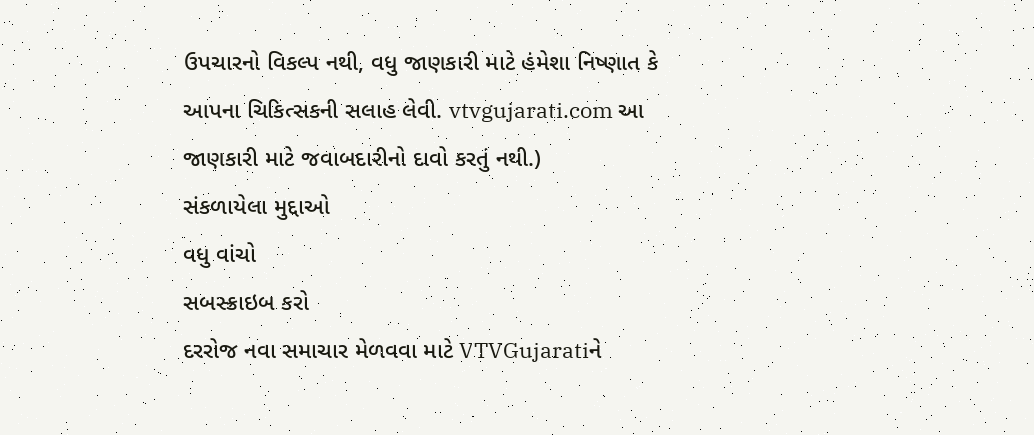ઉપચારનો વિકલ્પ નથી, વધુ જાણકારી માટે હંમેશા નિષ્ણાત કે આપના ચિકિત્સકની સલાહ લેવી. vtvgujarati.com આ જાણકારી માટે જવાબદારીનો દાવો કરતું નથી.)
સંકળાયેલા મુદ્દાઓ
વધુ વાંચો
સબસ્ક્રાઇબ કરો
દરરોજ નવા સમાચાર મેળવવા માટે VTVGujaratiને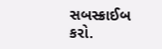સબસ્ક્રાઈબ કરો.